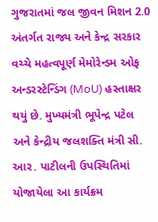ગુજરાતમાં જલ જીવન મિશન 2.0 અંતર્ગત રાજ્ય અને કેન્દ્ર સરકાર વચ્ચે મહત્વપૂર્ણ મેમોરેન્ડમ ઓફ અન્ડરસ્ટેન્ડિંગ (MoU) હસ્તાક્ષર થયું છે. મુખ્યમંત્રી ભૂપેન્દ્ર પટેલ અને કેન્દ્રીય જલશક્તિ મંત્રી સી. આર. પાટીલની ઉપસ્થિતિમાં યોજાયેલા આ કાર્યક્રમ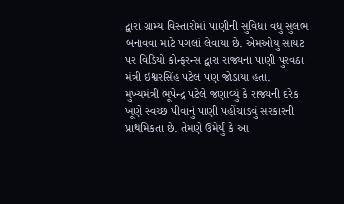દ્વારા ગ્રામ્ય વિસ્તારોમાં પાણીની સુવિધા વધુ સુલભ બનાવવા માટે પગલાં લેવાયા છે. એમઓયુ સાયટ પર વિડિયો કોન્ફરન્સ દ્વારા રાજ્યના પાણી પુરવઠા મંત્રી ઇશ્વરસિંહ પટેલ પણ જોડાયા હતા.
મુખ્યમંત્રી ભૂપેન્દ્ર પટેલે જણાવ્યું કે રાજ્યની દરેક ખૂણે સ્વચ્છ પીવાનું પાણી પહોંચાડવું સરકારની પ્રાથમિકતા છે. તેમણે ઉમેર્યું કે આ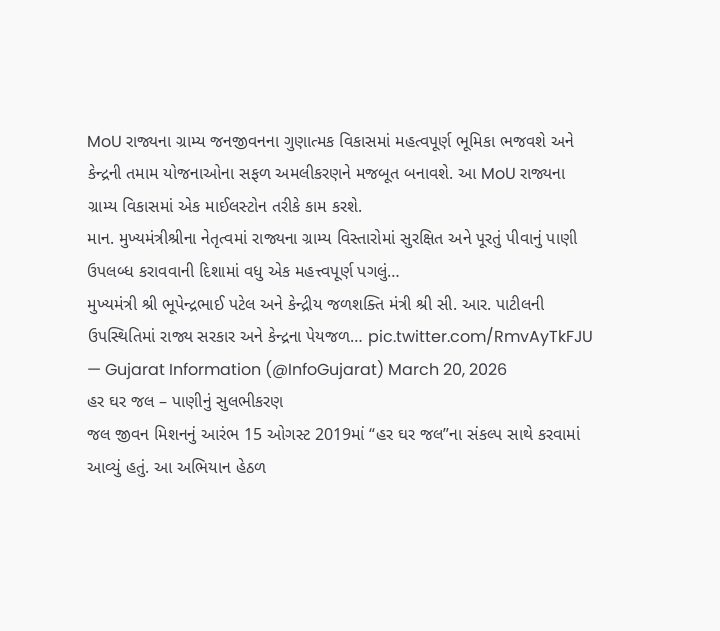MoU રાજ્યના ગ્રામ્ય જનજીવનના ગુણાત્મક વિકાસમાં મહત્વપૂર્ણ ભૂમિકા ભજવશે અને કેન્દ્રની તમામ યોજનાઓના સફળ અમલીકરણને મજબૂત બનાવશે. આ MoU રાજ્યના ગ્રામ્ય વિકાસમાં એક માઈલસ્ટોન તરીકે કામ કરશે.
માન. મુખ્યમંત્રીશ્રીના નેતૃત્વમાં રાજ્યના ગ્રામ્ય વિસ્તારોમાં સુરક્ષિત અને પૂરતું પીવાનું પાણી ઉપલબ્ધ કરાવવાની દિશામાં વધુ એક મહત્ત્વપૂર્ણ પગલું…
મુખ્યમંત્રી શ્રી ભૂપેન્દ્રભાઈ પટેલ અને કેન્દ્રીય જળશક્તિ મંત્રી શ્રી સી. આર. પાટીલની ઉપસ્થિતિમાં રાજ્ય સરકાર અને કેન્દ્રના પેયજળ… pic.twitter.com/RmvAyTkFJU
— Gujarat Information (@InfoGujarat) March 20, 2026
હર ઘર જલ – પાણીનું સુલભીકરણ
જલ જીવન મિશનનું આરંભ 15 ઓગસ્ટ 2019માં “હર ઘર જલ”ના સંકલ્પ સાથે કરવામાં આવ્યું હતું. આ અભિયાન હેઠળ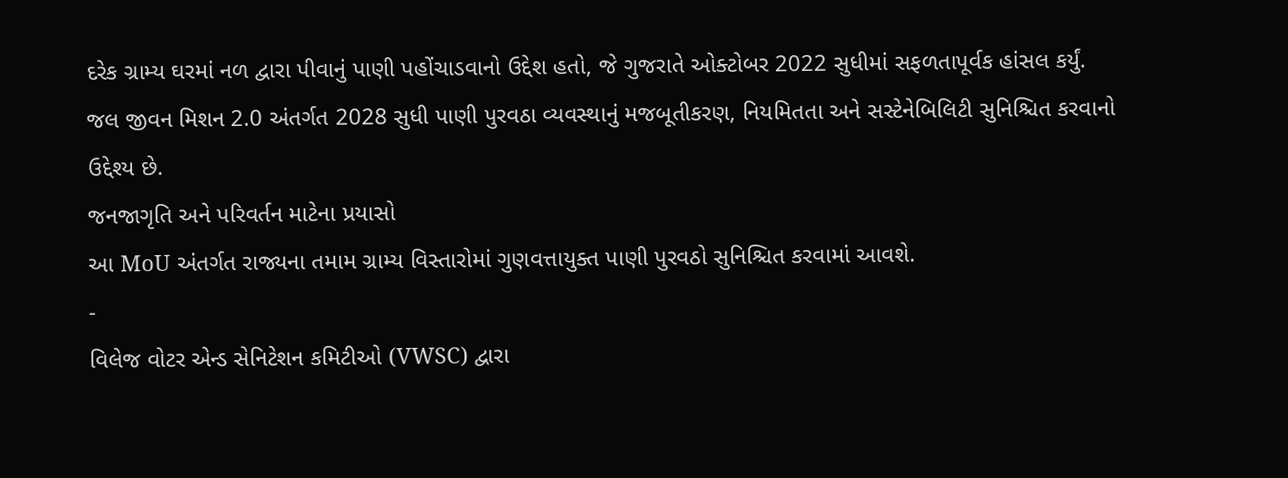દરેક ગ્રામ્ય ઘરમાં નળ દ્વારા પીવાનું પાણી પહોંચાડવાનો ઉદ્દેશ હતો, જે ગુજરાતે ઓક્ટોબર 2022 સુધીમાં સફળતાપૂર્વક હાંસલ કર્યું. જલ જીવન મિશન 2.0 અંતર્ગત 2028 સુધી પાણી પુરવઠા વ્યવસ્થાનું મજબૂતીકરણ, નિયમિતતા અને સસ્ટેનેબિલિટી સુનિશ્ચિત કરવાનો ઉદ્દેશ્ય છે.
જનજાગૃતિ અને પરિવર્તન માટેના પ્રયાસો
આ MoU અંતર્ગત રાજ્યના તમામ ગ્રામ્ય વિસ્તારોમાં ગુણવત્તાયુક્ત પાણી પુરવઠો સુનિશ્ચિત કરવામાં આવશે.
-
વિલેજ વોટર એન્ડ સેનિટેશન કમિટીઓ (VWSC) દ્વારા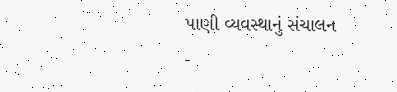પાણી વ્યવસ્થાનું સંચાલન
-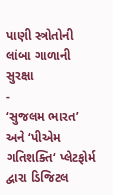પાણી સ્ત્રોતોની લાંબા ગાળાની સુરક્ષા
-
‘સુજલમ ભારત’ અને ‘પીએમ ગતિશક્તિ‘ પ્લેટફોર્મ દ્વારા ડિજિટલ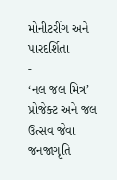મોનીટરીંગ અને પારદર્શિતા
-
‘નલ જલ મિત્ર’ પ્રોજેક્ટ અને જલ ઉત્સવ જેવા જનજાગૃતિ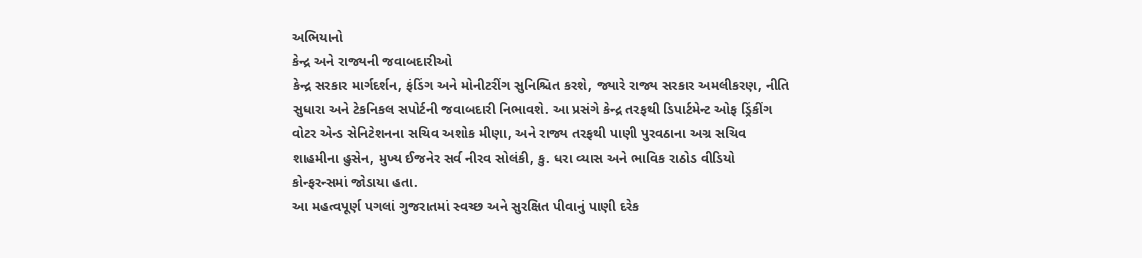અભિયાનો
કેન્દ્ર અને રાજ્યની જવાબદારીઓ
કેન્દ્ર સરકાર માર્ગદર્શન, ફંડિંગ અને મોનીટરીંગ સુનિશ્ચિત કરશે, જ્યારે રાજ્ય સરકાર અમલીકરણ, નીતિ સુધારા અને ટેકનિકલ સપોર્ટની જવાબદારી નિભાવશે. આ પ્રસંગે કેન્દ્ર તરફથી ડિપાર્ટમેન્ટ ઓફ ડ્રિંકીંગ વોટર એન્ડ સેનિટેશનના સચિવ અશોક મીણા, અને રાજ્ય તરફથી પાણી પુરવઠાના અગ્ર સચિવ શાહમીના હુસેન, મુખ્ય ઈજનેર સર્વ નીરવ સોલંકી, કુ. ધરા વ્યાસ અને ભાવિક રાઠોડ વીડિયો કોન્ફરન્સમાં જોડાયા હતા.
આ મહત્વપૂર્ણ પગલાં ગુજરાતમાં સ્વચ્છ અને સુરક્ષિત પીવાનું પાણી દરેક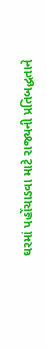ઘરમાં પહોંચાડવા માટે રાજ્યની પ્રતિબદ્ધતાને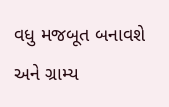વધુ મજબૂત બનાવશે અને ગ્રામ્ય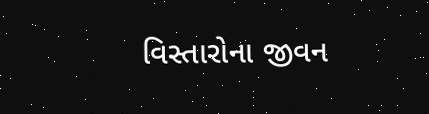વિસ્તારોના જીવન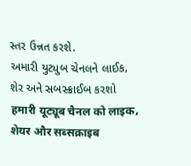સ્તર ઉન્નત કરશે.
અમારી યુટ્યુબ ચેનલને લાઈક, શેર અને સબસ્ક્રાઈબ કરશો
हमारी यूट्यूब चैनल को लाइक, शेयर और सब्सक्राइब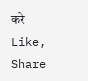करे
Like, Share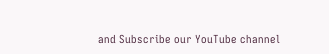and Subscribe our YouTube channel